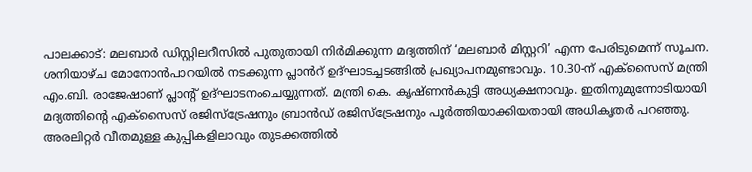പാലക്കാട്: മലബാർ ഡിസ്റ്റിലറീസിൽ പുതുതായി നിർമിക്കുന്ന മദ്യത്തിന് ‘മലബാർ മിസ്റ്ററി’ എന്ന പേരിടുമെന്ന് സൂചന. ശനിയാഴ്ച മോനോൻപാറയിൽ നടക്കുന്ന പ്ലാൻറ് ഉദ്ഘാടച്ചടങ്ങിൽ പ്രഖ്യാപനമുണ്ടാവും. 10.30-ന് എക്സൈസ് മന്ത്രി എം.ബി. രാജേഷാണ് പ്ലാന്റ് ഉദ്ഘാടനംചെയ്യുന്നത്. മന്ത്രി കെ. കൃഷ്ണൻകുട്ടി അധ്യക്ഷനാവും. ഇതിനുമുന്നോടിയായി മദ്യത്തിന്റെ എക്സൈസ് രജിസ്ട്രേഷനും ബ്രാൻഡ് രജിസ്ട്രേഷനും പൂർത്തിയാക്കിയതായി അധികൃതർ പറഞ്ഞു. അരലിറ്റർ വീതമുള്ള കുപ്പികളിലാവും തുടക്കത്തിൽ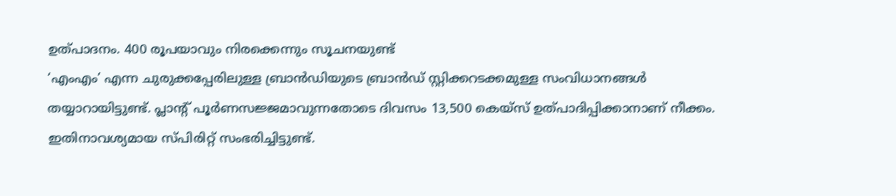ഉത്പാദനം. 400 രൂപയാവും നിരക്കെന്നും സൂചനയുണ്ട്
‘എംഎം’ എന്ന ചുരുക്കപ്പേരിലുള്ള ബ്രാൻഡിയുടെ ബ്രാൻഡ് സ്റ്റിക്കറടക്കമുള്ള സംവിധാനങ്ങൾ തയ്യാറായിട്ടുണ്ട്. പ്ലാന്റ് പൂർണസജ്ജമാവുന്നതോടെ ദിവസം 13,500 കെയ്സ് ഉത്പാദിപ്പിക്കാനാണ് നീക്കം. ഇതിനാവശ്യമായ സ്പിരിറ്റ് സംഭരിച്ചിട്ടുണ്ട്.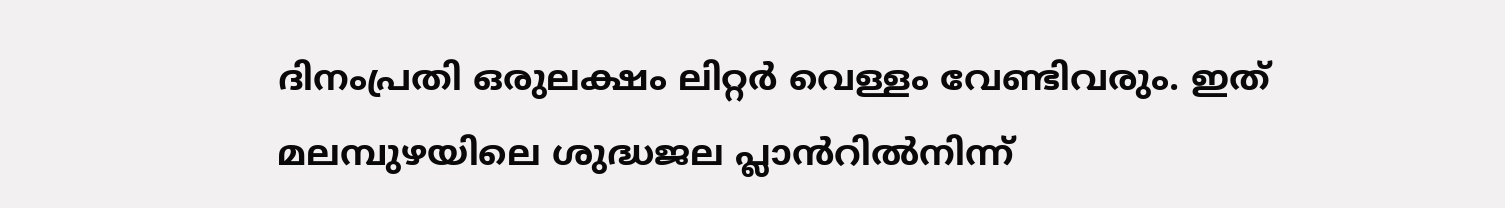ദിനംപ്രതി ഒരുലക്ഷം ലിറ്റർ വെള്ളം വേണ്ടിവരും. ഇത് മലമ്പുഴയിലെ ശുദ്ധജല പ്ലാൻറിൽനിന്ന്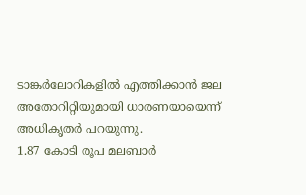ടാങ്കർലോറികളിൽ എത്തിക്കാൻ ജല അതോറിറ്റിയുമായി ധാരണയായെന്ന് അധികൃതർ പറയുന്നു.
1.87 കോടി രൂപ മലബാർ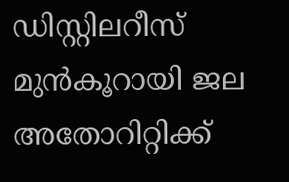ഡിസ്റ്റിലറീസ് മുൻകൂറായി ജല അതോറിറ്റിക്ക്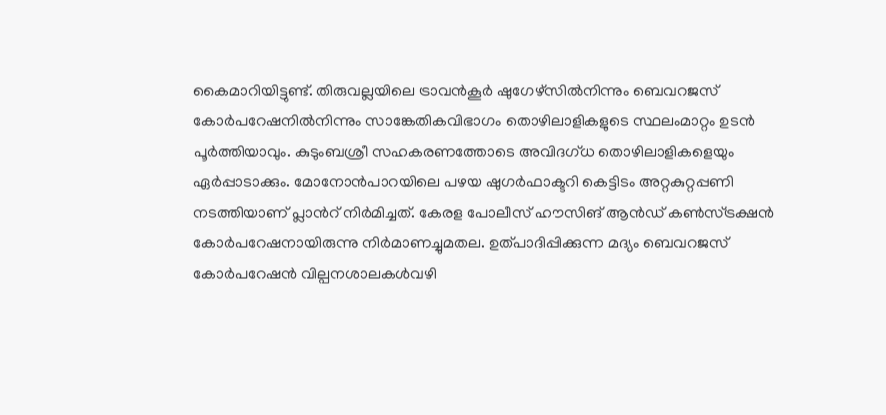കൈമാറിയിട്ടുണ്ട്. തിരുവല്ലയിലെ ട്രാവൻകൂർ ഷുഗേഴ്സിൽനിന്നും ബെവറജസ് കോർപറേഷനിൽനിന്നും സാങ്കേതികവിഭാഗം തൊഴിലാളികളുടെ സ്ഥലംമാറ്റം ഉടൻ പൂർത്തിയാവും. കുടുംബശ്രീ സഹകരണത്തോടെ അവിദഗ്ധ തൊഴിലാളികളെയും ഏർപ്പാടാക്കും. മോനോൻപാറയിലെ പഴയ ഷുഗർഫാക്ടറി കെട്ടിടം അറ്റകുറ്റപ്പണി നടത്തിയാണ് പ്ലാൻറ് നിർമിച്ചത്. കേരള പോലീസ് ഹൗസിങ് ആൻഡ് കൺസ്ട്രക്ഷൻ കോർപറേഷനായിരുന്നു നിർമാണച്ചുമതല. ഉത്പാദിപ്പിക്കുന്ന മദ്യം ബെവറജസ് കോർപറേഷൻ വില്പനശാലകൾവഴി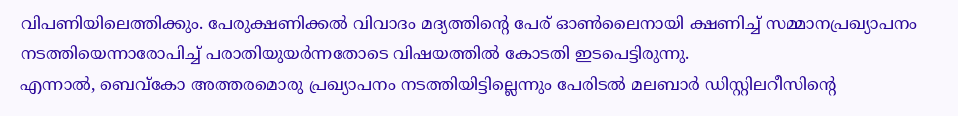വിപണിയിലെത്തിക്കും. പേരുക്ഷണിക്കൽ വിവാദം മദ്യത്തിന്റെ പേര് ഓൺലൈനായി ക്ഷണിച്ച് സമ്മാനപ്രഖ്യാപനം നടത്തിയെന്നാരോപിച്ച് പരാതിയുയർന്നതോടെ വിഷയത്തിൽ കോടതി ഇടപെട്ടിരുന്നു.
എന്നാൽ, ബെവ്കോ അത്തരമൊരു പ്രഖ്യാപനം നടത്തിയിട്ടില്ലെന്നും പേരിടൽ മലബാർ ഡിസ്റ്റിലറീസിന്റെ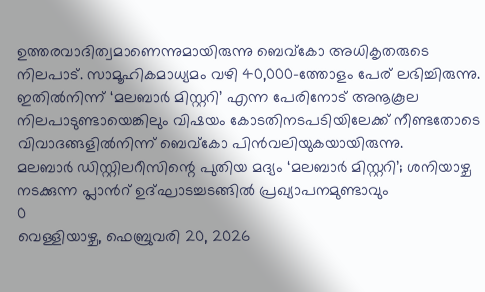ഉത്തരവാദിത്വമാണെന്നുമായിരുന്നു ബെവ്കോ അധികൃതരുടെ നിലപാട്. സാമൂഹികമാധ്യമം വഴി 40,000-ത്തോളം പേര് ലഭിച്ചിരുന്നു. ഇതിൽനിന്ന് ‘മലബാർ മിസ്റ്ററി’ എന്ന പേരിനോട് അനൂകൂല നിലപാടുണ്ടായെങ്കിലും വിഷയം കോടതിനടപടിയിലേക്ക് നീണ്ടതോടെ വിവാദങ്ങളിൽനിന്ന് ബെവ്കോ പിൻവലിയുകയായിരുന്നു.
മലബാർ ഡിസ്റ്റിലറീസിന്റെ പുതിയ മദ്യം ‘മലബാർ മിസ്റ്ററി’; ശനിയാഴ്ച നടക്കുന്ന പ്ലാൻറ് ഉദ്ഘാടച്ചടങ്ങിൽ പ്രഖ്യാപനമുണ്ടാവും
0
വെള്ളിയാഴ്ച, ഫെബ്രുവരി 20, 2026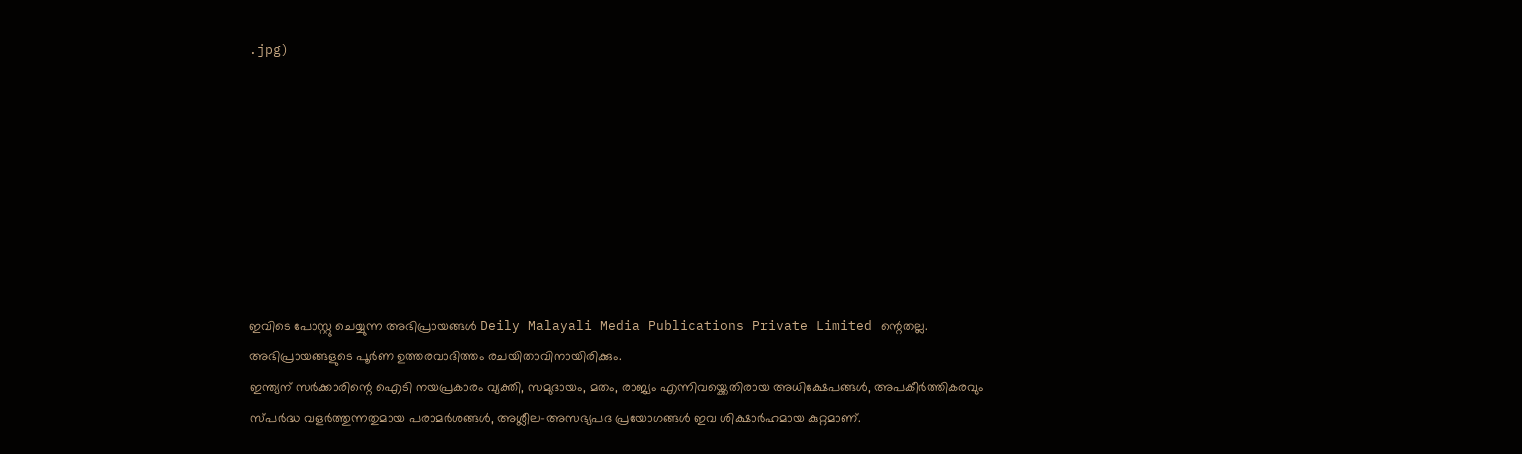.jpg)








ഇവിടെ പോസ്റ്റു ചെയ്യുന്ന അഭിപ്രായങ്ങൾ Deily Malayali Media Publications Private Limited ന്റെതല്ല. അഭിപ്രായങ്ങളുടെ പൂർണ ഉത്തരവാദിത്തം രചയിതാവിനായിരിക്കും.
ഇന്ത്യന് സർക്കാരിന്റെ ഐടി നയപ്രകാരം വ്യക്തി, സമുദായം, മതം, രാജ്യം എന്നിവയ്ക്കെതിരായ അധിക്ഷേപങ്ങൾ, അപകീർത്തികരവും സ്പർദ്ധ വളർത്തുന്നതുമായ പരാമർശങ്ങൾ, അശ്ലീല-അസഭ്യപദ പ്രയോഗങ്ങൾ ഇവ ശിക്ഷാർഹമായ കുറ്റമാണ്.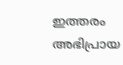ഇത്തരം അഭിപ്രായ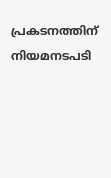പ്രകടനത്തിന് നിയമനടപടി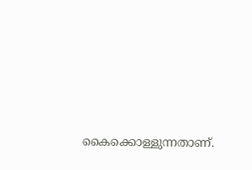കൈക്കൊള്ളുന്നതാണ്.